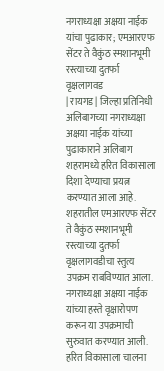नगराध्यक्षा अक्षया नाईक यांचा पुढाकार; एमआरएफ सेंटर ते वैकुंठ स्मशानभूमी रस्त्याच्या दुतर्फा वृक्षलागवड
| रायगड | जिल्हा प्रतिनिधी
अलिबागच्या नगराध्यक्षा अक्षया नाईक यांच्या पुढाकाराने अलिबाग शहरामध्ये हरित विकासाला दिशा देण्याचा प्रयत्न करण्यात आला आहे. शहरातील एमआरएफ सेंटर ते वैकुंठ स्मशानभूमी रस्त्याच्या दुतर्फा वृक्षलागवडीचा स्तुत्य उपक्रम राबविण्यात आला. नगराध्यक्षा अक्षया नाईक यांच्या हस्ते वृक्षारोपण करून या उपक्रमाची सुरुवात करण्यात आली. हरित विकासाला चालना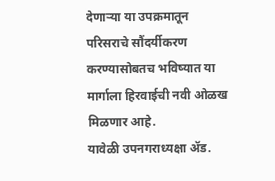देणाऱ्या या उपक्रमातून परिसराचे सौंदर्यीकरण करण्यासोबतच भविष्यात या मार्गाला हिरवाईची नवी ओळख मिळणार आहे.
यावेळी उपनगराध्यक्षा ॲड.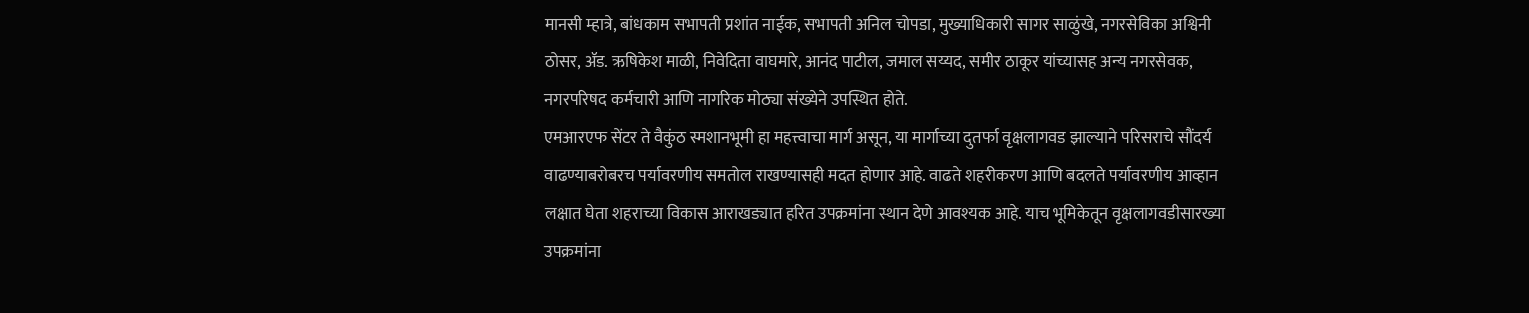मानसी म्हात्रे, बांधकाम सभापती प्रशांत नाईक, सभापती अनिल चोपडा, मुख्याधिकारी सागर साळुंखे, नगरसेविका अश्विनी ठोसर, ॲड. ऋषिकेश माळी, निवेदिता वाघमारे, आनंद पाटील, जमाल सय्यद, समीर ठाकूर यांच्यासह अन्य नगरसेवक, नगरपरिषद कर्मचारी आणि नागरिक मोठ्या संख्येने उपस्थित होते.
एमआरएफ सेंटर ते वैकुंठ स्मशानभूमी हा महत्त्वाचा मार्ग असून, या मार्गाच्या दुतर्फा वृक्षलागवड झाल्याने परिसराचे सौंदर्य वाढण्याबरोबरच पर्यावरणीय समतोल राखण्यासही मदत होणार आहे. वाढते शहरीकरण आणि बदलते पर्यावरणीय आव्हान लक्षात घेता शहराच्या विकास आराखड्यात हरित उपक्रमांना स्थान देणे आवश्यक आहे. याच भूमिकेतून वृक्षलागवडीसारख्या उपक्रमांना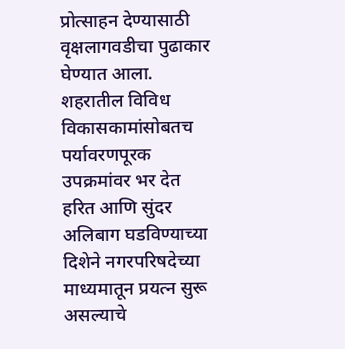प्रोत्साहन देण्यासाठी वृक्षलागवडीचा पुढाकार घेण्यात आला. शहरातील विविध विकासकामांसोबतच पर्यावरणपूरक उपक्रमांवर भर देत हरित आणि सुंदर अलिबाग घडविण्याच्या दिशेने नगरपरिषदेच्या माध्यमातून प्रयत्न सुरू असल्याचे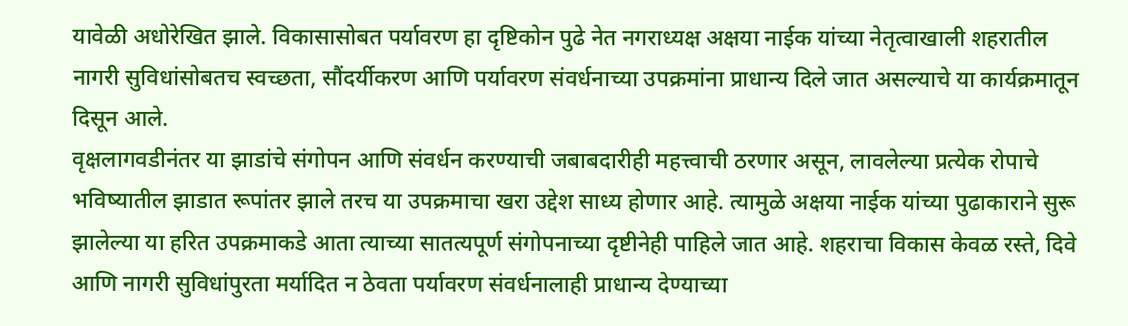यावेळी अधोरेखित झाले. विकासासोबत पर्यावरण हा दृष्टिकोन पुढे नेत नगराध्यक्ष अक्षया नाईक यांच्या नेतृत्वाखाली शहरातील नागरी सुविधांसोबतच स्वच्छता, सौंदर्यीकरण आणि पर्यावरण संवर्धनाच्या उपक्रमांना प्राधान्य दिले जात असल्याचे या कार्यक्रमातून दिसून आले.
वृक्षलागवडीनंतर या झाडांचे संगोपन आणि संवर्धन करण्याची जबाबदारीही महत्त्वाची ठरणार असून, लावलेल्या प्रत्येक रोपाचे भविष्यातील झाडात रूपांतर झाले तरच या उपक्रमाचा खरा उद्देश साध्य होणार आहे. त्यामुळे अक्षया नाईक यांच्या पुढाकाराने सुरू झालेल्या या हरित उपक्रमाकडे आता त्याच्या सातत्यपूर्ण संगोपनाच्या दृष्टीनेही पाहिले जात आहे. शहराचा विकास केवळ रस्ते, दिवे आणि नागरी सुविधांपुरता मर्यादित न ठेवता पर्यावरण संवर्धनालाही प्राधान्य देण्याच्या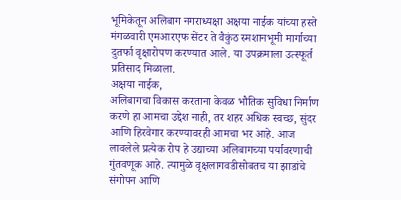भूमिकेतून अलिबाग नगराध्यक्षा अक्षया नाईक यांच्या हस्ते मंगळवारी एमआरएफ सेंटर ते वैकुंठ स्मशानभूमी मार्गाच्या दुतर्फा वृक्षारोपण करण्यात आले. या उपक्रमाला उत्स्फूर्त प्रतिसाद मिळाला.
अक्षया नाईक,
अलिबागचा विकास करताना केवळ भौतिक सुविधा निर्माण करणे हा आमचा उद्देश नाही, तर शहर अधिक स्वच्छ, सुंदर आणि हिरवेगार करण्यावरही आमचा भर आहे. आज लावलेले प्रत्येक रोप हे उद्याच्या अलिबागच्या पर्यावरणाची गुंतवणूक आहे. त्यामुळे वृक्षलागवडीसोबतच या झाडांचे संगोपन आणि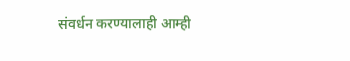संवर्धन करण्यालाही आम्ही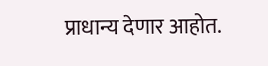प्राधान्य देणार आहोत.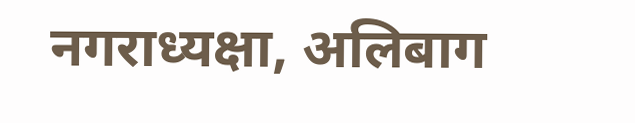नगराध्यक्षा, अलिबाग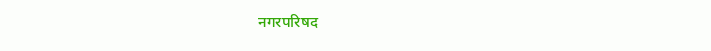नगरपरिषद